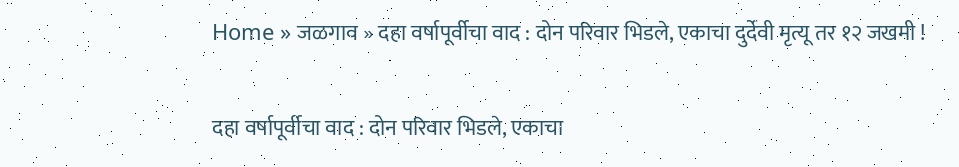Home » जळगाव » दहा वर्षापूर्वीचा वाद : दोन परिवार भिडले, एकाचा दुर्देवी मृत्यू तर १२ जखमी !

दहा वर्षापूर्वीचा वाद : दोन परिवार भिडले, एकाचा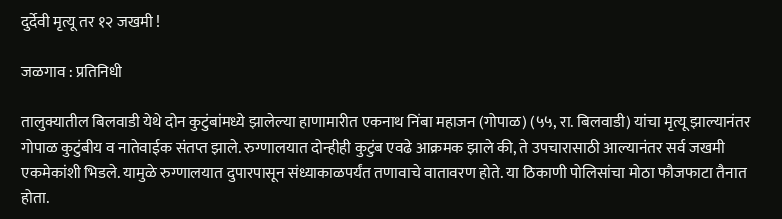दुर्देवी मृत्यू तर १२ जखमी !

जळगाव : प्रतिनिधी

तालुक्यातील बिलवाडी येथे दोन कुटुंबांमध्ये झालेल्या हाणामारीत एकनाथ निंबा महाजन (गोपाळ) (५५, रा. बिलवाडी) यांचा मृत्यू झाल्यानंतर गोपाळ कुटुंबीय व नातेवाईक संतप्त झाले. रुग्णालयात दोन्हीही कुटुंब एवढे आक्रमक झाले की, ते उपचारासाठी आल्यानंतर सर्व जखमी एकमेकांशी भिडले. यामुळे रुग्णालयात दुपारपासून संध्याकाळपर्यंत तणावाचे वातावरण होते. या ठिकाणी पोलिसांचा मोठा फौजफाटा तैनात होता.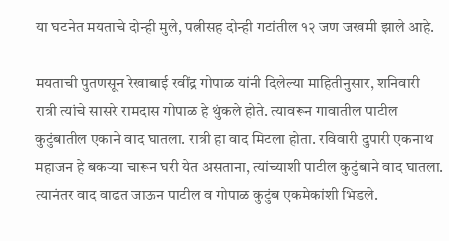या घटनेत मयताचे दोन्ही मुले, पत्नीसह दोन्ही गटांतील १२ जण जखमी झाले आहे.

मयताची पुतणसून रेखाबाई रवींद्र गोपाळ यांनी दिलेल्या माहितीनुसार, शनिवारी रात्री त्यांचे सासरे रामदास गोपाळ हे थुंकले होते. त्यावरून गावातील पाटील कुटुंबातील एकाने वाद घातला. रात्री हा वाद मिटला होता. रविवारी दुपारी एकनाथ महाजन हे बकऱ्या चारून घरी येत असताना, त्यांच्याशी पाटील कुटुंबाने वाद घातला. त्यानंतर वाद वाढत जाऊन पाटील व गोपाळ कुटुंब एकमेकांशी भिडले.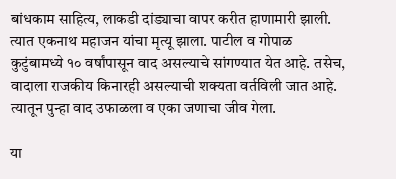बांधकाम साहित्य, लाकडी दांड्याचा वापर करीत हाणामारी झाली. त्यात एकनाथ महाजन यांचा मृत्यू झाला. पाटील व गोपाळ कुटुंबामध्ये १० वर्षांपासून वाद असल्याचे सांगण्यात येत आहे. तसेच, वादाला राजकीय किनारही असल्याची शक्यता वर्तविली जात आहे. त्यातून पुन्हा वाद उफाळला व एका जणाचा जीव गेला.

या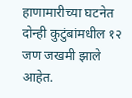हाणामारीच्या घटनेत दोन्ही कुटुंबांमधील १२ जण जखमी झाले आहेत.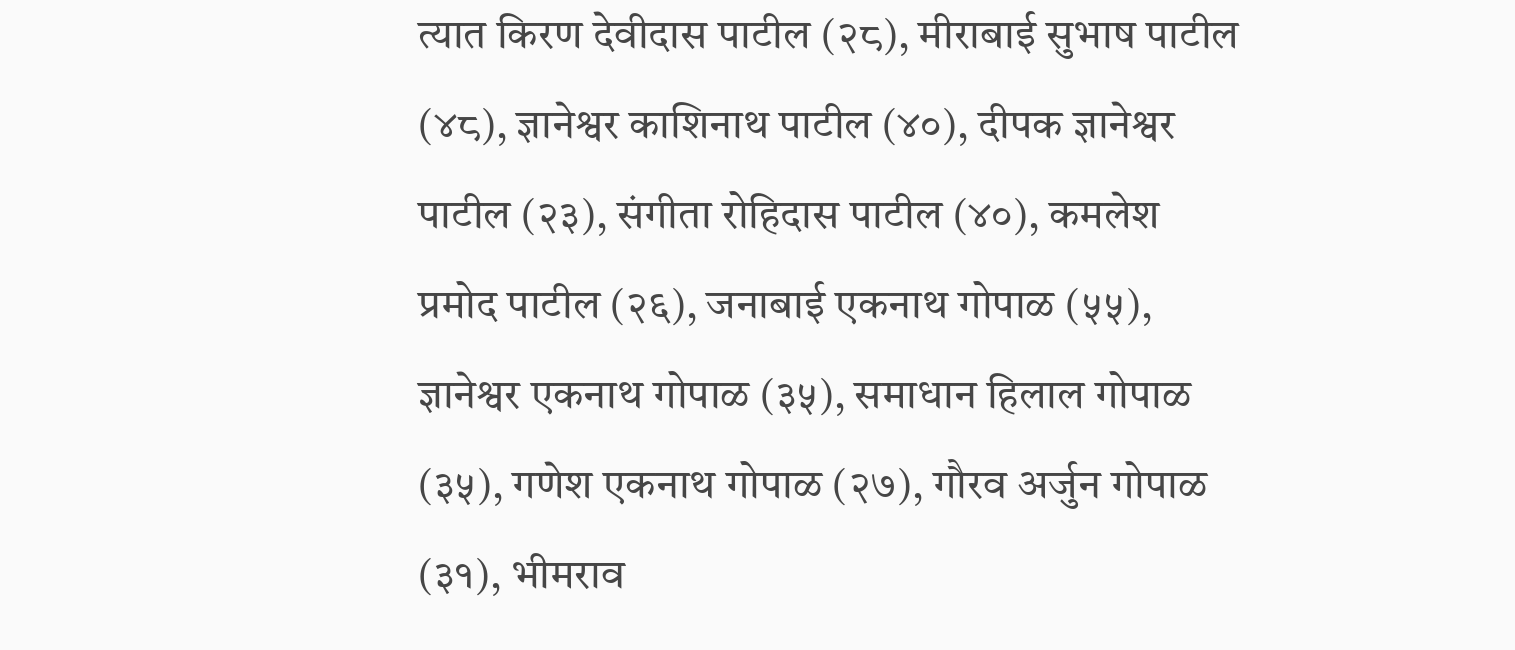त्यात किरण देवीदास पाटील (२८), मीराबाई सुभाष पाटील (४८), ज्ञानेश्वर काशिनाथ पाटील (४०), दीपक ज्ञानेश्वर पाटील (२३), संगीता रोहिदास पाटील (४०), कमलेश प्रमोद पाटील (२६), जनाबाई एकनाथ गोपाळ (५५), ज्ञानेश्वर एकनाथ गोपाळ (३५), समाधान हिलाल गोपाळ (३५), गणेश एकनाथ गोपाळ (२७), गौरव अर्जुन गोपाळ (३१), भीमराव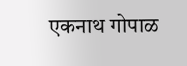एकनाथ गोपाळ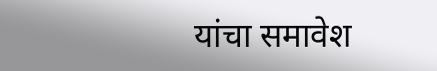यांचा समावेश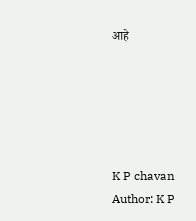आहे





K P chavan
Author: K P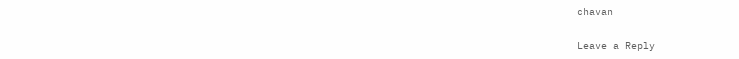chavan

Leave a Reply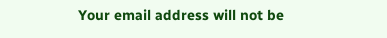Your email address will not be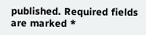published. Required fields are marked *